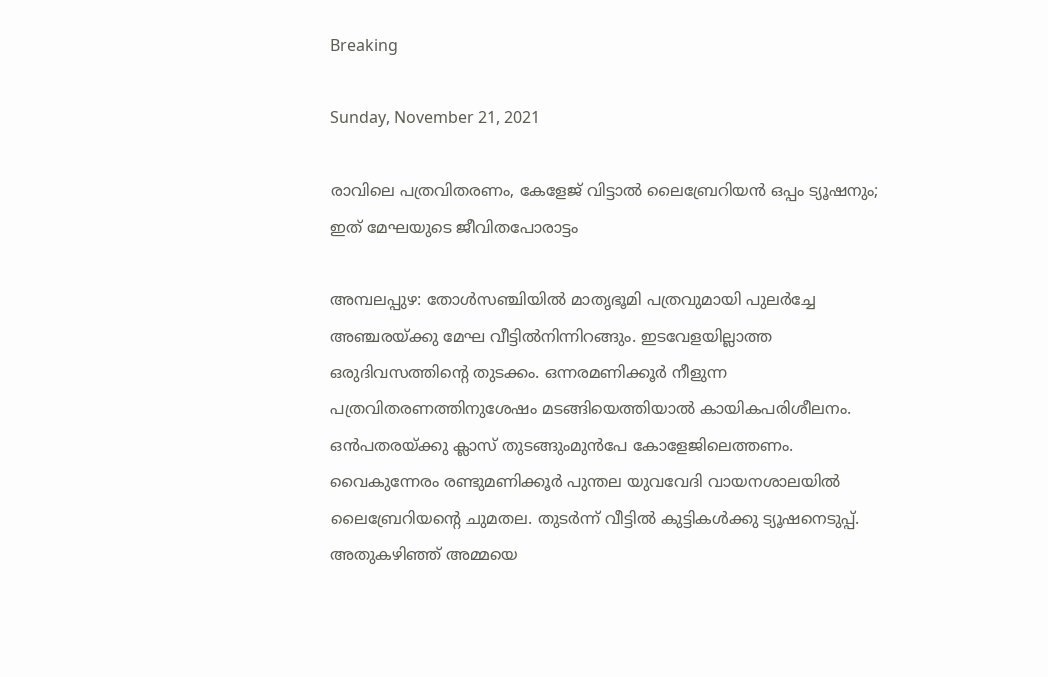Breaking

Sunday, November 21, 2021

രാവിലെ പത്രവിതരണം, കേളേജ് വിട്ടാല്‍ ലൈബ്രേറിയന്‍ ഒപ്പം ട്യൂഷനും; ഇത് മേഘയുടെ ജീവിതപോരാട്ടം

അമ്പലപ്പുഴ: തോൾസഞ്ചിയിൽ മാതൃഭൂമി പത്രവുമായി പുലർച്ചേ അഞ്ചരയ്ക്കു മേഘ വീട്ടിൽനിന്നിറങ്ങും. ഇടവേളയില്ലാത്ത ഒരുദിവസത്തിന്റെ തുടക്കം. ഒന്നരമണിക്കൂർ നീളുന്ന പത്രവിതരണത്തിനുശേഷം മടങ്ങിയെത്തിയാൽ കായികപരിശീലനം. ഒൻപതരയ്ക്കു ക്ലാസ് തുടങ്ങുംമുൻപേ കോളേജിലെത്തണം. വൈകുന്നേരം രണ്ടുമണിക്കൂർ പുന്തല യുവവേദി വായനശാലയിൽ ലൈബ്രേറിയന്റെ ചുമതല. തുടർന്ന് വീട്ടിൽ കുട്ടികൾക്കു ട്യൂഷനെടുപ്പ്. അതുകഴിഞ്ഞ് അമ്മയെ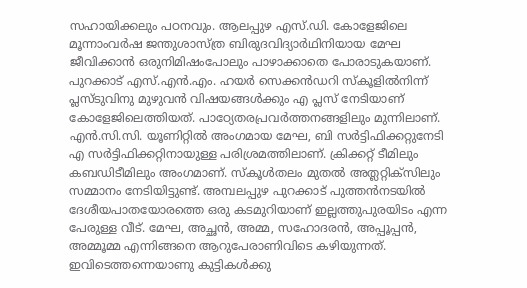സഹായിക്കലും പഠനവും. ആലപ്പുഴ എസ്.ഡി. കോളേജിലെ മൂന്നാംവർഷ ജന്തുശാസ്ത്ര ബിരുദവിദ്യാർഥിനിയായ മേഘ ജീവിക്കാൻ ഒരുനിമിഷംപോലും പാഴാക്കാതെ പോരാടുകയാണ്. പുറക്കാട് എസ്.എൻ.എം. ഹയർ സെക്കൻഡറി സ്കൂളിൽനിന്ന് പ്ലസ്ടുവിനു മുഴുവൻ വിഷയങ്ങൾക്കും എ പ്ലസ് നേടിയാണ് കോളേജിലെത്തിയത്. പാഠ്യേതരപ്രവർത്തനങ്ങളിലും മുന്നിലാണ്. എൻ.സി.സി. യൂണിറ്റിൽ അംഗമായ മേഘ, ബി സർട്ടിഫിക്കറ്റുനേടി എ സർട്ടിഫിക്കറ്റിനായുള്ള പരിശ്രമത്തിലാണ്. ക്രിക്കറ്റ് ടീമിലും കബഡിടീമിലും അംഗമാണ്. സ്കൂൾതലം മുതൽ അത്ലറ്റിക്സിലും സമ്മാനം നേടിയിട്ടുണ്ട്. അമ്പലപ്പുഴ പുറക്കാട് പുത്തൻനടയിൽ ദേശീയപാതയോരത്തെ ഒരു കടമുറിയാണ് ഇല്ലത്തുപുരയിടം എന്ന പേരുള്ള വീട്. മേഘ, അച്ഛൻ, അമ്മ, സഹോദരൻ, അപ്പൂപ്പൻ, അമ്മൂമ്മ എന്നിങ്ങനെ ആറുപേരാണിവിടെ കഴിയുന്നത്. ഇവിടെത്തന്നെയാണു കുട്ടികൾക്കു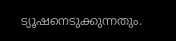ട്യൂഷനെടുക്കുന്നതും.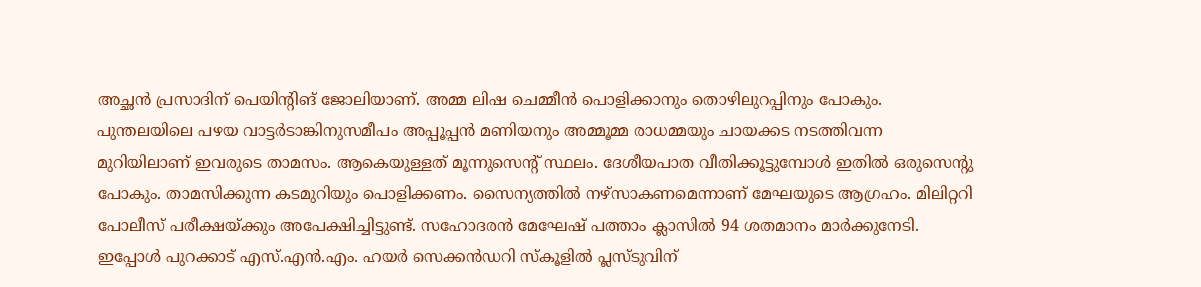അച്ഛൻ പ്രസാദിന് പെയിന്റിങ് ജോലിയാണ്. അമ്മ ലിഷ ചെമ്മീൻ പൊളിക്കാനും തൊഴിലുറപ്പിനും പോകും. പുന്തലയിലെ പഴയ വാട്ടർടാങ്കിനുസമീപം അപ്പൂപ്പൻ മണിയനും അമ്മൂമ്മ രാധമ്മയും ചായക്കട നടത്തിവന്ന മുറിയിലാണ് ഇവരുടെ താമസം. ആകെയുള്ളത് മൂന്നുസെന്റ് സ്ഥലം. ദേശീയപാത വീതിക്കൂട്ടുമ്പോൾ ഇതിൽ ഒരുസെന്റു പോകും. താമസിക്കുന്ന കടമുറിയും പൊളിക്കണം. സൈന്യത്തിൽ നഴ്സാകണമെന്നാണ് മേഘയുടെ ആഗ്രഹം. മിലിറ്ററി പോലീസ് പരീക്ഷയ്ക്കും അപേക്ഷിച്ചിട്ടുണ്ട്. സഹോദരൻ മേഘേഷ് പത്താം ക്ലാസിൽ 94 ശതമാനം മാർക്കുനേടി. ഇപ്പോൾ പുറക്കാട് എസ്.എൻ.എം. ഹയർ സെക്കൻഡറി സ്കൂളിൽ പ്ലസ്ടുവിന്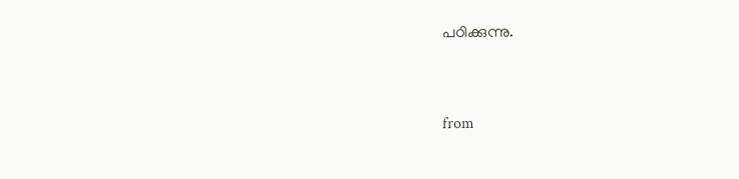പഠിക്കുന്നു.


from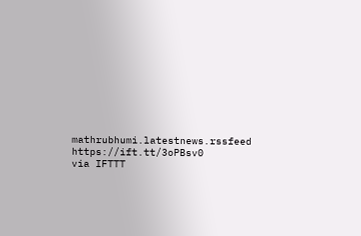mathrubhumi.latestnews.rssfeed https://ift.tt/3oPBsv0
via IFTTT